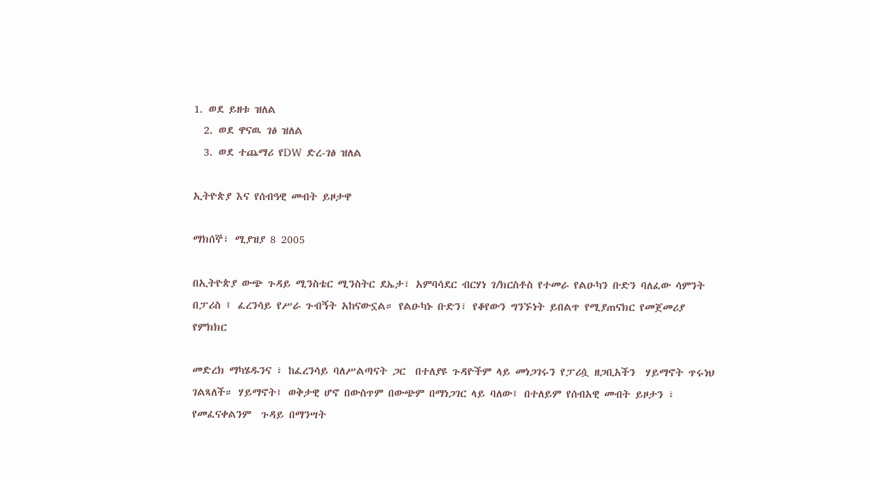1. ወደ ይዘቱ ዝለል
  2. ወደ ዋናዉ ገፅ ዝለል
  3. ወደ ተጨማሪ የDW ድረ-ገፅ ዝለል

ኢትዮጵያ እና የሰብዓዊ መብት ይዞታዋ

ማክሰኞ፣ ሚያዝያ 8 2005

በኢትዮጵያ ውጭ ጉዳይ ሚንስቴር ሚንስትር ደኤታ፣ አምባሳደር ብርሃነ ገ/ክርስቶስ የተመራ የልዑካን ቡድን ባለፈው ሳምንት በፓሪስ ፤ ፈረንሳይ የሥራ ጉብኝት አከናውኗል። የልዑካኑ ቡድን፣ የቆየውን ግንኙነት ይበልጥ የሚያጠናክር የመጀመሪያ የምክክር

መድረክ ማካሄዱንና ፣ ከፈረንሳይ ባለሥልጣናት ጋር  በተለያዩ ጉዳዮችም ላይ መነጋገሩን የፓሪሷ ዘጋቢአችን  ሃይማኖት ጥሩነህ ገልጻለች። ሃይማኖት፤ ወቅታዊ ሆኖ በውስጥም በውጭም በማነጋገር ላይ ባለው፤ በተለይም የሰብአዊ መብት ይዞታን ፣ የመፈናቀልንም  ጉዳይ በማንሣት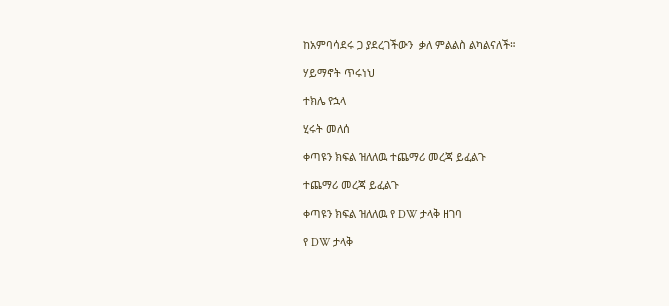ከአምባሳደሩ ጋ ያደረገችውን  ቃለ ምልልስ ልካልናለች።

ሃይማኖት ጥሩነህ

ተክሌ የኋላ

ሂሩት መለሰ

ቀጣዩን ክፍል ዝለለዉ ተጨማሪ መረጃ ይፈልጉ

ተጨማሪ መረጃ ይፈልጉ

ቀጣዩን ክፍል ዝለለዉ የ DW ታላቅ ዘገባ

የ DW ታላቅ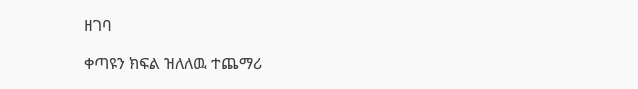ዘገባ

ቀጣዩን ክፍል ዝለለዉ ተጨማሪ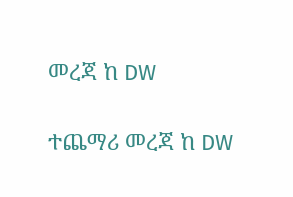መረጃ ከ DW

ተጨማሪ መረጃ ከ DW